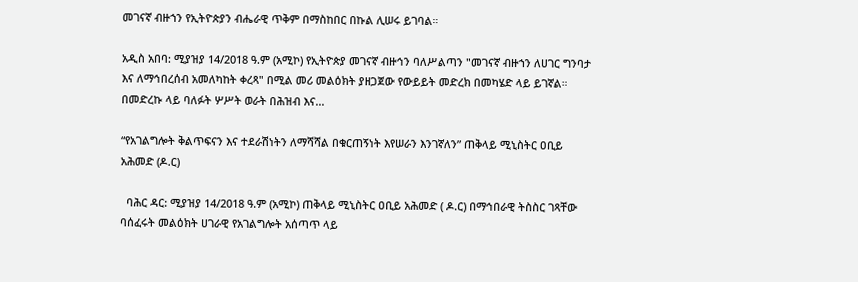መገናኛ ብዙኀን የኢትዮጵያን ብሔራዊ ጥቅም በማስከበር በኩል ሊሠሩ ይገባል።

አዲስ አበባ: ሚያዝያ 14/2018 ዓ.ም (አሚኮ) የኢትዮጵያ መገናኛ ብዙኅን ባለሥልጣን "መገናኛ ብዙኀን ለሀገር ግንባታ እና ለማኅበረሰብ አመለካከት ቀረጻ" በሚል መሪ መልዕክት ያዘጋጀው የውይይት መድረክ በመካሄድ ላይ ይገኛል። በመድረኩ ላይ ባለፉት ሦሥት ወራት በሕዝብ እና...

“የአገልግሎት ቅልጥፍናን እና ተደራሽነትን ለማሻሻል በቁርጠኝነት እየሠራን እንገኛለን” ጠቅላይ ሚኒስትር ዐቢይ አሕመድ (ዶ.ር)

  ባሕር ዳር: ሚያዝያ 14/2018 ዓ.ም (አሚኮ) ጠቅላይ ሚኒስትር ዐቢይ አሕመድ ( ዶ.ር) በማኅበራዊ ትስስር ገጻቸው ባሰፈሩት መልዕክት ሀገራዊ የአገልግሎት አሰጣጥ ላይ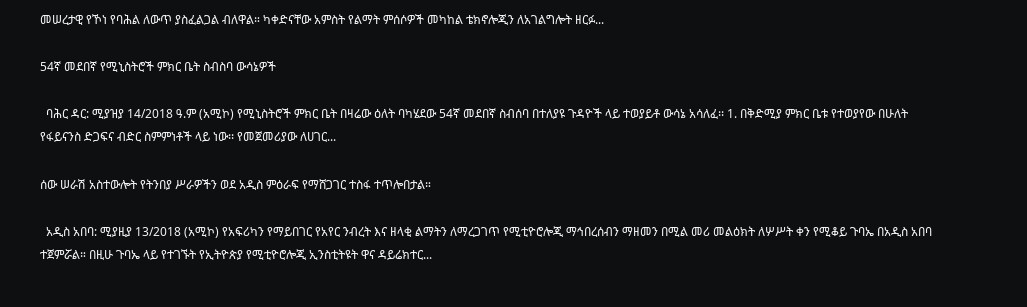መሠረታዊ የኾነ የባሕል ለውጥ ያስፈልጋል ብለዋል። ካቀድናቸው አምስት የልማት ምሰሶዎች መካከል ቴክኖሎጂን ለአገልግሎት ዘርፉ...

54ኛ መደበኛ የሚኒስትሮች ምክር ቤት ስብስባ ውሳኔዎች

  ባሕር ዳር: ሚያዝያ 14/2018 ዓ.ም (አሚኮ) የሚኒስትሮች ምክር ቤት በዛሬው ዕለት ባካሄደው 54ኛ መደበኛ ስብሰባ በተለያዩ ጉዳዮች ላይ ተወያይቶ ውሳኔ አሳለፈ፡፡ 1. በቅድሚያ ምክር ቤቱ የተወያየው በሁለት የፋይናንስ ድጋፍና ብድር ስምምነቶች ላይ ነው፡፡ የመጀመሪያው ለሀገር...

ሰው ሠራሽ አስተውሎት የትንበያ ሥራዎችን ወደ አዲስ ምዕራፍ የማሸጋገር ተስፋ ተጥሎበታል።

  አዲስ አበባ: ሚያዚያ 13/2018 (አሚኮ) የአፍሪካን የማይበገር የአየር ንብረት እና ዘላቂ ልማትን ለማረጋገጥ የሚቲዮሮሎጂ ማኅበረሰብን ማዘመን በሚል መሪ መልዕክት ለሦሥት ቀን የሚቆይ ጉባኤ በአዲስ አበባ ተጀምሯል። በዚሁ ጉባኤ ላይ የተገኙት የኢትዮጵያ የሚቲዮሮሎጂ ኢንስቲትዩት ዋና ዳይሬክተር...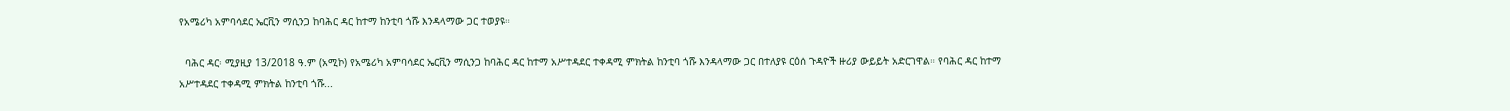የአሜሪካ አምባሳደር ኤርቪን ማሲንጋ ከባሕር ዳር ከተማ ከንቲባ ጎሹ እንዳላማው ጋር ተወያዩ።

  ባሕር ዳር፡ ሚያዚያ 13/2018 ዓ.ም (አሚኮ) የአሜሪካ አምባሳደር ኤርቪን ማሲንጋ ከባሕር ዳር ከተማ አሥተዳደር ተቀዳሚ ምክትል ከንቲባ ጎሹ እንዳላማው ጋር በተለያዩ ርዕሰ ጉዳዮች ዙሪያ ውይይት አድርገዋል። የባሕር ዳር ከተማ አሥተዳደር ተቀዳሚ ምክትል ከንቲባ ጎሹ...